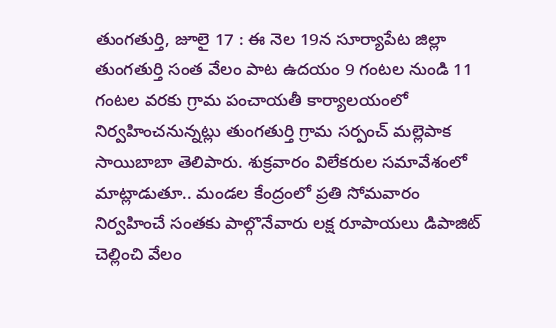తుంగతుర్తి, జూలై 17 : ఈ నెల 19న సూర్యాపేట జిల్లా తుంగతుర్తి సంత వేలం పాట ఉదయం 9 గంటల నుండి 11 గంటల వరకు గ్రామ పంచాయతీ కార్యాలయంలో నిర్వహించనున్నట్లు తుంగతుర్తి గ్రామ సర్పంచ్ మల్లెపాక సాయిబాబా తెలిపారు. శుక్రవారం విలేకరుల సమావేశంలో మాట్లాడుతూ.. మండల కేంద్రంలో ప్రతి సోమవారం నిర్వహించే సంతకు పాల్గొనేవారు లక్ష రూపాయలు డిపాజిట్ చెల్లించి వేలం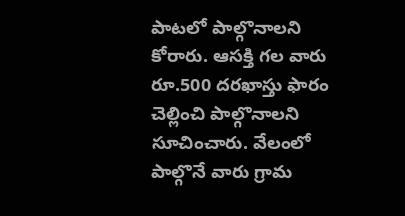పాటలో పాల్గొనాలని కోరారు. ఆసక్తి గల వారు రూ.500 దరఖాస్తు ఫారం చెల్లించి పాల్గొనాలని సూచించారు. వేలంలో పాల్గొనే వారు గ్రామ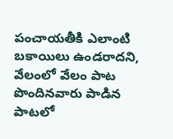పంచాయతీకి ఎలాంటి బకాయిలు ఉండరాదని, వేలంలో వేలం పాట పొందినవారు పాడిన పాటలో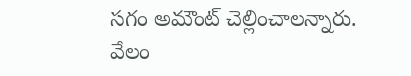సగం అమౌంట్ చెల్లించాలన్నారు. వేలం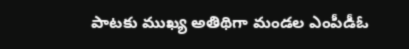పాటకు ముఖ్య అతిథిగా మండల ఎంపీడీఓ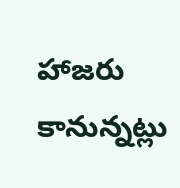హాజరు కానున్నట్లు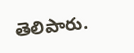తెలిపారు.